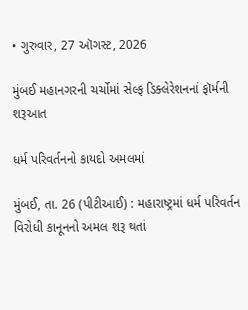• ગુરુવાર, 27 ઑગસ્ટ, 2026

મુંબઈ મહાનગરની ચર્ચોમાં સેલ્ફ ડિક્લેરેશનનાં ફૉર્મની શરૂઆત

ધર્મ પરિવર્તનનો કાયદો અમલમાં

મુંબઈ, તા. 26 (પીટીઆઈ) : મહારાષ્ટ્રમાં ધર્મ પરિવર્તન વિરોધી કાનૂનનો અમલ શરૂ થતાં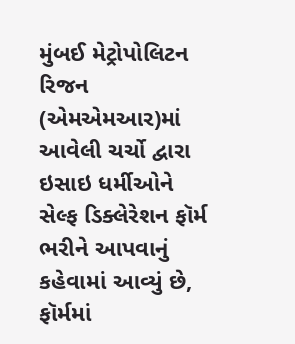મુંબઈ મેટ્રોપોલિટન રિજન (એમએમઆર)માં આવેલી ચર્ચો દ્વારા ઇસાઇ ધર્મીઓને સેલ્ફ ડિક્લેરેશન ફૉર્મ ભરીને આપવાનું કહેવામાં આવ્યું છે, ફૉર્મમાં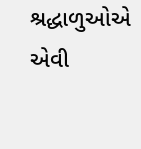શ્રદ્ધાળુઓએ એવી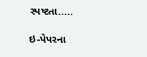સ્પષ્ટતા.....

ઇ-પેપરના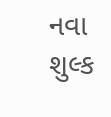નવા શુલ્ક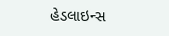હેડલાઇન્સ